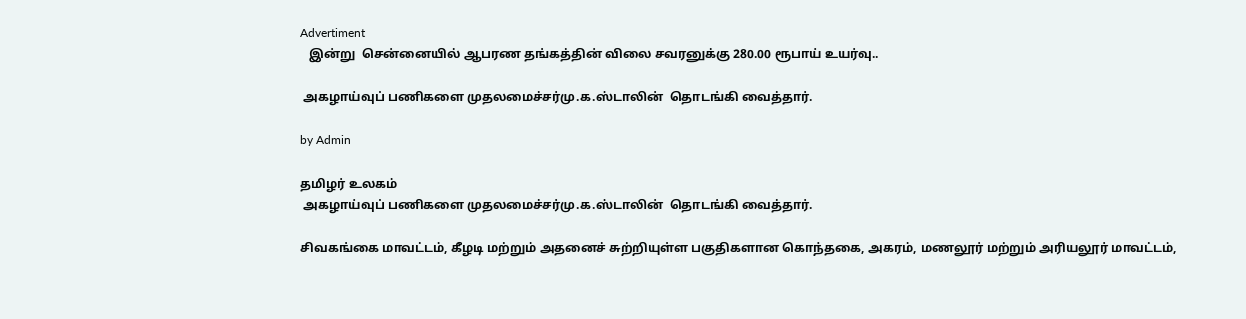Advertiment
   இன்று  சென்னையில் ஆபரண தங்கத்தின் விலை சவரனுக்கு 280.00 ரூபாய் உயர்வு..

 அகழாய்வுப் பணிகளை முதலமைச்சர்மு.க.ஸ்டாலின்  தொடங்கி வைத்தார்.

by Admin

தமிழர் உலகம்
 அகழாய்வுப் பணிகளை முதலமைச்சர்மு.க.ஸ்டாலின்  தொடங்கி வைத்தார்.

சிவகங்கை மாவட்டம், கீழடி மற்றும் அதனைச் சுற்றியுள்ள பகுதிகளான கொந்தகை, அகரம், மணலூர் மற்றும் அரியலூர் மாவட்டம்,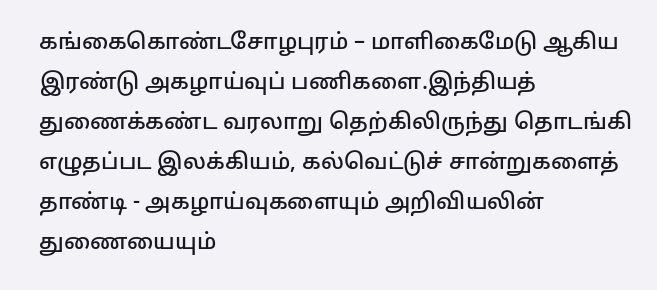கங்கைகொண்டசோழபுரம் – மாளிகைமேடு ஆகிய இரண்டு அகழாய்வுப் பணிகளை.இந்தியத் துணைக்கண்ட வரலாறு தெற்கிலிருந்து தொடங்கி எழுதப்பட இலக்கியம், கல்வெட்டுச் சான்றுகளைத் தாண்டி - அகழாய்வுகளையும் அறிவியலின் துணையையும்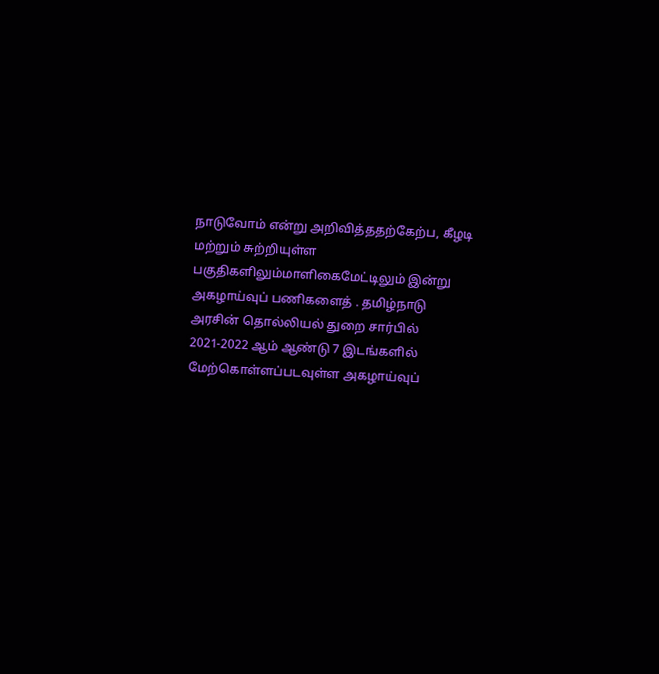நாடுவோம் என்று அறிவித்ததற்கேற்ப, கீழடி மற்றும் சுற்றியுள்ள பகுதிகளிலும்மாளிகைமேட்டிலும் இன்று அகழாய்வுப் பணிகளைத் . தமிழ்நாடு அரசின் தொல்லியல் துறை சார்பில் 2021-2022 ஆம் ஆண்டு 7 இடங்களில் மேற்கொள்ளப்படவுள்ள அகழாய்வுப்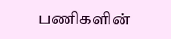பணிகளின்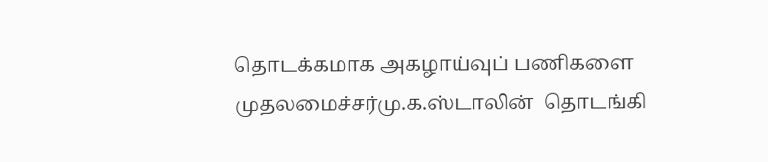தொடக்கமாக அகழாய்வுப் பணிகளை முதலமைச்சர்மு.க.ஸ்டாலின்  தொடங்கி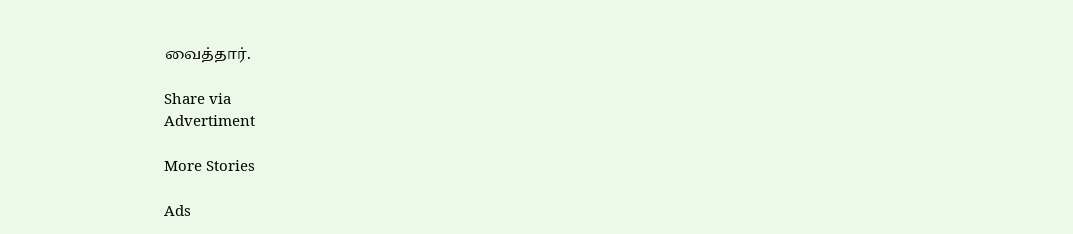வைத்தார்.

Share via
Advertiment

More Stories

Ads